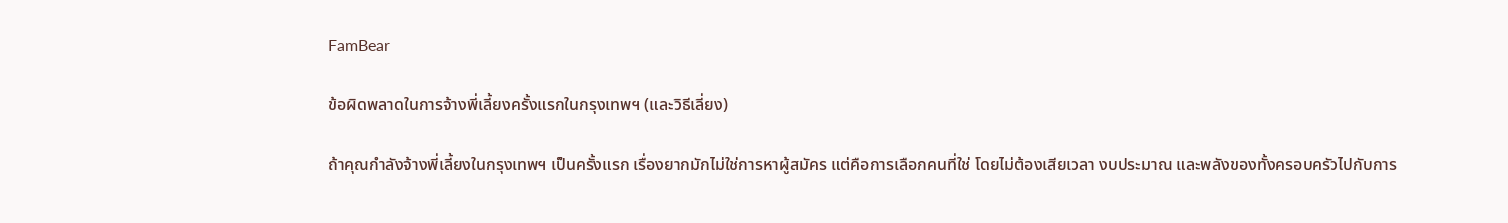FamBear

ข้อผิดพลาดในการจ้างพี่เลี้ยงครั้งแรกในกรุงเทพฯ (และวิธีเลี่ยง)

ถ้าคุณกำลังจ้างพี่เลี้ยงในกรุงเทพฯ เป็นครั้งแรก เรื่องยากมักไม่ใช่การหาผู้สมัคร แต่คือการเลือกคนที่ใช่ โดยไม่ต้องเสียเวลา งบประมาณ และพลังของทั้งครอบครัวไปกับการ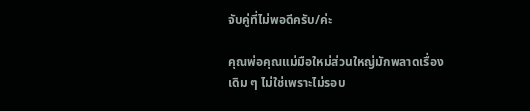จับคู่ที่ไม่พอดีครับ/ค่ะ

คุณพ่อคุณแม่มือใหม่ส่วนใหญ่มักพลาดเรื่องเดิม ๆ ไม่ใช่เพราะไม่รอบ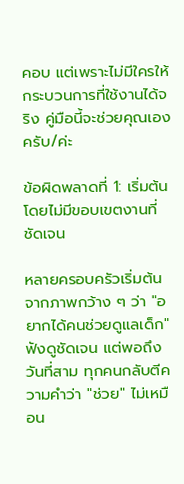คอบ แต่เพราะไม่มีใครให้กระบวนการที่ใช้งานได้จริง คู่มือนี้จะช่วยคุณเองครับ/ค่ะ

ข้อผิดพลาดที่ 1: เริ่มต้นโดยไม่มีขอบเขตงานที่ชัดเจน

หลายครอบครัวเริ่มต้นจากภาพกว้าง ๆ ว่า "อยากได้คนช่วยดูแลเด็ก" ฟังดูชัดเจน แต่พอถึงวันที่สาม ทุกคนกลับตีความคำว่า "ช่วย" ไม่เหมือน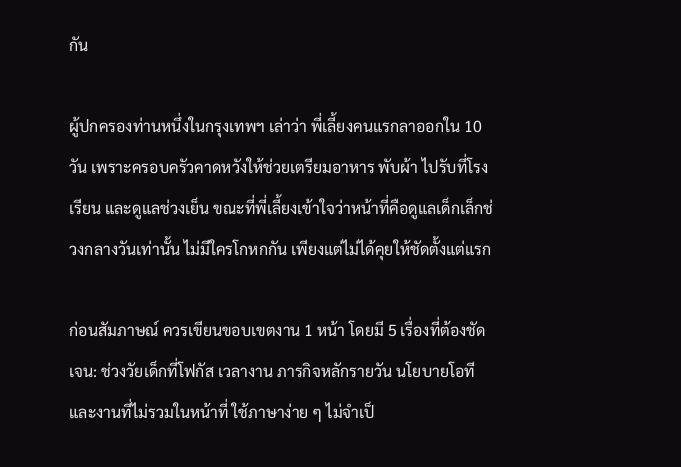กัน

ผู้ปกครองท่านหนึ่งในกรุงเทพฯ เล่าว่า พี่เลี้ยงคนแรกลาออกใน 10 วัน เพราะครอบครัวคาดหวังให้ช่วยเตรียมอาหาร พับผ้า ไปรับที่โรงเรียน และดูแลช่วงเย็น ขณะที่พี่เลี้ยงเข้าใจว่าหน้าที่คือดูแลเด็กเล็กช่วงกลางวันเท่านั้น ไม่มีใครโกหกกัน เพียงแต่ไม่ได้คุยให้ชัดตั้งแต่แรก

ก่อนสัมภาษณ์ ควรเขียนขอบเขตงาน 1 หน้า โดยมี 5 เรื่องที่ต้องชัดเจน: ช่วงวัยเด็กที่โฟกัส เวลางาน ภารกิจหลักรายวัน นโยบายโอที และงานที่ไม่รวมในหน้าที่ ใช้ภาษาง่าย ๆ ไม่จำเป็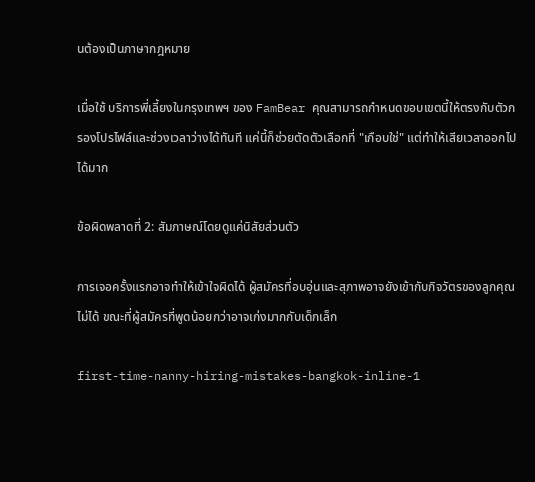นต้องเป็นภาษากฎหมาย

เมื่อใช้ บริการพี่เลี้ยงในกรุงเทพฯ ของ FamBear คุณสามารถกำหนดขอบเขตนี้ให้ตรงกับตัวกรองโปรไฟล์และช่วงเวลาว่างได้ทันที แค่นี้ก็ช่วยตัดตัวเลือกที่ "เกือบใช่" แต่ทำให้เสียเวลาออกไปได้มาก

ข้อผิดพลาดที่ 2: สัมภาษณ์โดยดูแค่นิสัยส่วนตัว

การเจอครั้งแรกอาจทำให้เข้าใจผิดได้ ผู้สมัครที่อบอุ่นและสุภาพอาจยังเข้ากับกิจวัตรของลูกคุณไม่ได้ ขณะที่ผู้สมัครที่พูดน้อยกว่าอาจเก่งมากกับเด็กเล็ก

first-time-nanny-hiring-mistakes-bangkok-inline-1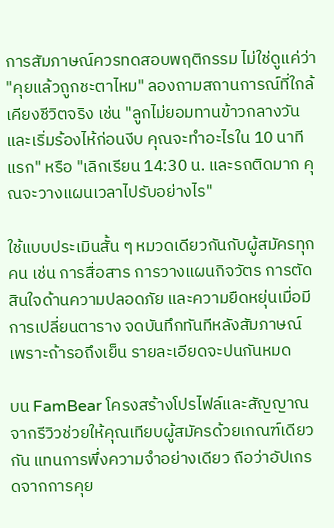การสัมภาษณ์ควรทดสอบพฤติกรรม ไม่ใช่ดูแค่ว่า "คุยแล้วถูกชะตาไหม" ลองถามสถานการณ์ที่ใกล้เคียงชีวิตจริง เช่น "ลูกไม่ยอมทานข้าวกลางวันและเริ่มร้องไห้ก่อนงีบ คุณจะทำอะไรใน 10 นาทีแรก" หรือ "เลิกเรียน 14:30 น. และรถติดมาก คุณจะวางแผนเวลาไปรับอย่างไร"

ใช้แบบประเมินสั้น ๆ หมวดเดียวกันกับผู้สมัครทุกคน เช่น การสื่อสาร การวางแผนกิจวัตร การตัดสินใจด้านความปลอดภัย และความยืดหยุ่นเมื่อมีการเปลี่ยนตาราง จดบันทึกทันทีหลังสัมภาษณ์ เพราะถ้ารอถึงเย็น รายละเอียดจะปนกันหมด

บน FamBear โครงสร้างโปรไฟล์และสัญญาณจากรีวิวช่วยให้คุณเทียบผู้สมัครด้วยเกณฑ์เดียวกัน แทนการพึ่งความจำอย่างเดียว ถือว่าอัปเกรดจากการคุย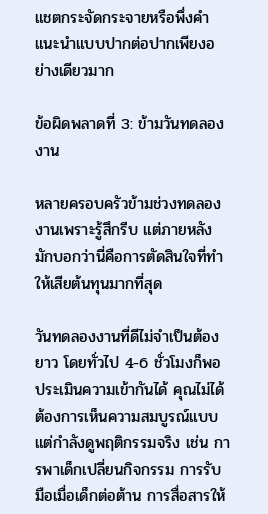แชตกระจัดกระจายหรือพึ่งคำแนะนำแบบปากต่อปากเพียงอย่างเดียวมาก

ข้อผิดพลาดที่ 3: ข้ามวันทดลองงาน

หลายครอบครัวข้ามช่วงทดลองงานเพราะรู้สึกรีบ แต่ภายหลังมักบอกว่านี่คือการตัดสินใจที่ทำให้เสียต้นทุนมากที่สุด

วันทดลองงานที่ดีไม่จำเป็นต้องยาว โดยทั่วไป 4-6 ชั่วโมงก็พอประเมินความเข้ากันได้ คุณไม่ได้ต้องการเห็นความสมบูรณ์แบบ แต่กำลังดูพฤติกรรมจริง เช่น การพาเด็กเปลี่ยนกิจกรรม การรับมือเมื่อเด็กต่อต้าน การสื่อสารให้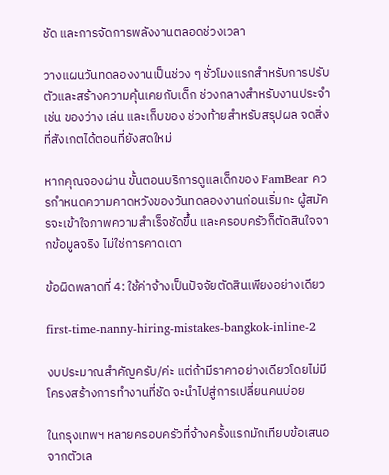ชัด และการจัดการพลังงานตลอดช่วงเวลา

วางแผนวันทดลองงานเป็นช่วง ๆ ชั่วโมงแรกสำหรับการปรับตัวและสร้างความคุ้นเคยกับเด็ก ช่วงกลางสำหรับงานประจำ เช่น ของว่าง เล่น และเก็บของ ช่วงท้ายสำหรับสรุปผล จดสิ่งที่สังเกตได้ตอนที่ยังสดใหม่

หากคุณจองผ่าน ขั้นตอนบริการดูแลเด็กของ FamBear ควรกำหนดความคาดหวังของวันทดลองงานก่อนเริ่มกะ ผู้สมัครจะเข้าใจภาพความสำเร็จชัดขึ้น และครอบครัวก็ตัดสินใจจากข้อมูลจริง ไม่ใช่การคาดเดา

ข้อผิดพลาดที่ 4: ใช้ค่าจ้างเป็นปัจจัยตัดสินเพียงอย่างเดียว

first-time-nanny-hiring-mistakes-bangkok-inline-2

งบประมาณสำคัญครับ/ค่ะ แต่ถ้ามีราคาอย่างเดียวโดยไม่มีโครงสร้างการทำงานที่ชัด จะนำไปสู่การเปลี่ยนคนบ่อย

ในกรุงเทพฯ หลายครอบครัวที่จ้างครั้งแรกมักเทียบข้อเสนอจากตัวเล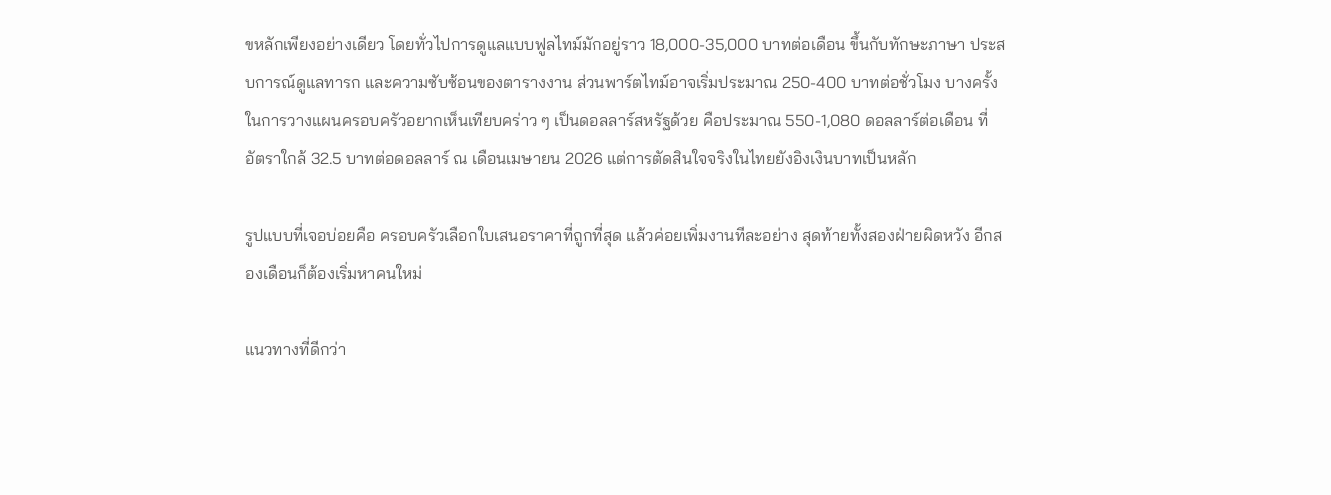ขหลักเพียงอย่างเดียว โดยทั่วไปการดูแลแบบฟูลไทม์มักอยู่ราว 18,000-35,000 บาทต่อเดือน ขึ้นกับทักษะภาษา ประสบการณ์ดูแลทารก และความซับซ้อนของตารางงาน ส่วนพาร์ตไทม์อาจเริ่มประมาณ 250-400 บาทต่อชั่วโมง บางครั้งในการวางแผนครอบครัวอยากเห็นเทียบคร่าว ๆ เป็นดอลลาร์สหรัฐด้วย คือประมาณ 550-1,080 ดอลลาร์ต่อเดือน ที่อัตราใกล้ 32.5 บาทต่อดอลลาร์ ณ เดือนเมษายน 2026 แต่การตัดสินใจจริงในไทยยังอิงเงินบาทเป็นหลัก

รูปแบบที่เจอบ่อยคือ ครอบครัวเลือกใบเสนอราคาที่ถูกที่สุด แล้วค่อยเพิ่มงานทีละอย่าง สุดท้ายทั้งสองฝ่ายผิดหวัง อีกสองเดือนก็ต้องเริ่มหาคนใหม่

แนวทางที่ดีกว่า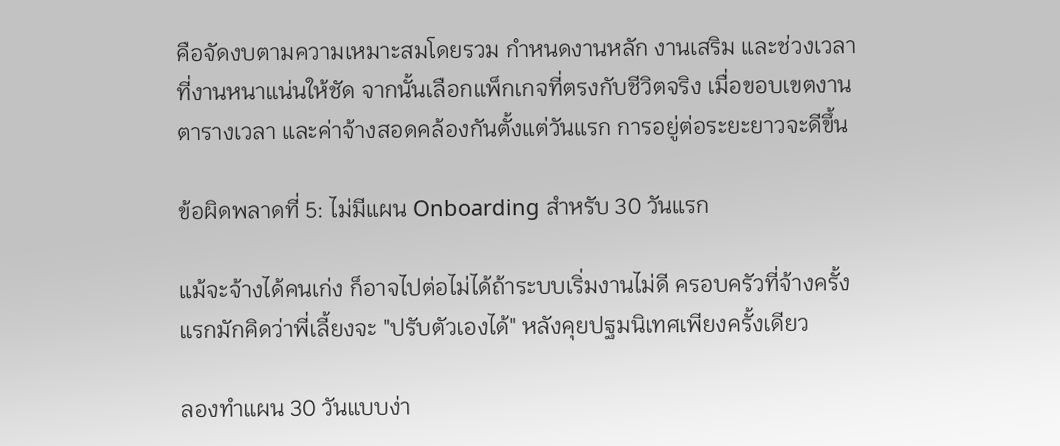คือจัดงบตามความเหมาะสมโดยรวม กำหนดงานหลัก งานเสริม และช่วงเวลาที่งานหนาแน่นให้ชัด จากนั้นเลือกแพ็กเกจที่ตรงกับชีวิตจริง เมื่อขอบเขตงาน ตารางเวลา และค่าจ้างสอดคล้องกันตั้งแต่วันแรก การอยู่ต่อระยะยาวจะดีขึ้น

ข้อผิดพลาดที่ 5: ไม่มีแผน Onboarding สำหรับ 30 วันแรก

แม้จะจ้างได้คนเก่ง ก็อาจไปต่อไม่ได้ถ้าระบบเริ่มงานไม่ดี ครอบครัวที่จ้างครั้งแรกมักคิดว่าพี่เลี้ยงจะ "ปรับตัวเองได้" หลังคุยปฐมนิเทศเพียงครั้งเดียว

ลองทำแผน 30 วันแบบง่า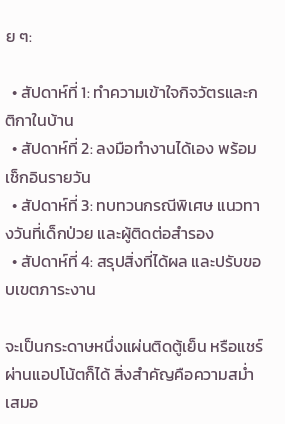ย ๆ:

  • สัปดาห์ที่ 1: ทำความเข้าใจกิจวัตรและกติกาในบ้าน
  • สัปดาห์ที่ 2: ลงมือทำงานได้เอง พร้อมเช็กอินรายวัน
  • สัปดาห์ที่ 3: ทบทวนกรณีพิเศษ แนวทางวันที่เด็กป่วย และผู้ติดต่อสำรอง
  • สัปดาห์ที่ 4: สรุปสิ่งที่ได้ผล และปรับขอบเขตภาระงาน

จะเป็นกระดาษหนึ่งแผ่นติดตู้เย็น หรือแชร์ผ่านแอปโน้ตก็ได้ สิ่งสำคัญคือความสม่ำเสมอ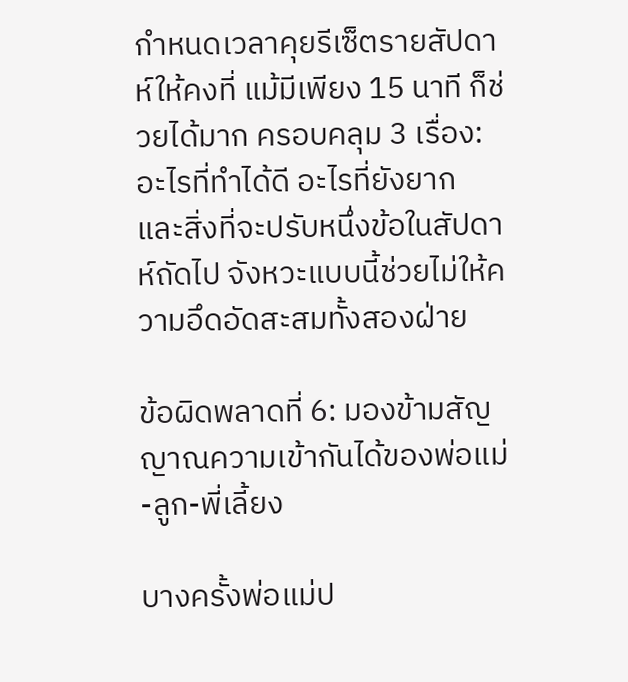กำหนดเวลาคุยรีเซ็ตรายสัปดาห์ให้คงที่ แม้มีเพียง 15 นาที ก็ช่วยได้มาก ครอบคลุม 3 เรื่อง: อะไรที่ทำได้ดี อะไรที่ยังยาก และสิ่งที่จะปรับหนึ่งข้อในสัปดาห์ถัดไป จังหวะแบบนี้ช่วยไม่ให้ความอึดอัดสะสมทั้งสองฝ่าย

ข้อผิดพลาดที่ 6: มองข้ามสัญญาณความเข้ากันได้ของพ่อแม่-ลูก-พี่เลี้ยง

บางครั้งพ่อแม่ป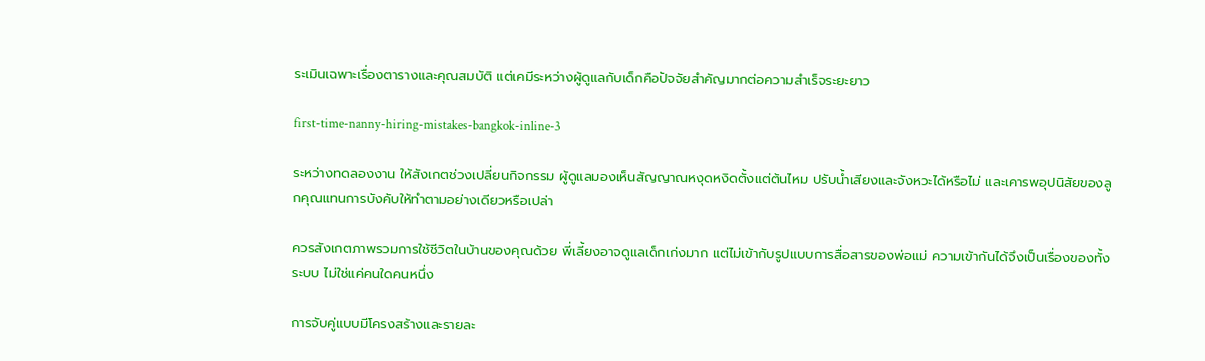ระเมินเฉพาะเรื่องตารางและคุณสมบัติ แต่เคมีระหว่างผู้ดูแลกับเด็กคือปัจจัยสำคัญมากต่อความสำเร็จระยะยาว

first-time-nanny-hiring-mistakes-bangkok-inline-3

ระหว่างทดลองงาน ให้สังเกตช่วงเปลี่ยนกิจกรรม ผู้ดูแลมองเห็นสัญญาณหงุดหงิดตั้งแต่ต้นไหม ปรับน้ำเสียงและจังหวะได้หรือไม่ และเคารพอุปนิสัยของลูกคุณแทนการบังคับให้ทำตามอย่างเดียวหรือเปล่า

ควรสังเกตภาพรวมการใช้ชีวิตในบ้านของคุณด้วย พี่เลี้ยงอาจดูแลเด็กเก่งมาก แต่ไม่เข้ากับรูปแบบการสื่อสารของพ่อแม่ ความเข้ากันได้จึงเป็นเรื่องของทั้งระบบ ไม่ใช่แค่คนใดคนหนึ่ง

การจับคู่แบบมีโครงสร้างและรายละ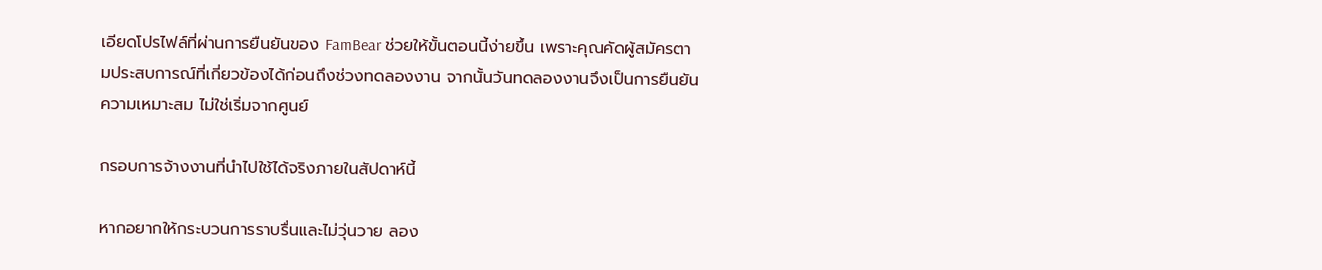เอียดโปรไฟล์ที่ผ่านการยืนยันของ FamBear ช่วยให้ขั้นตอนนี้ง่ายขึ้น เพราะคุณคัดผู้สมัครตามประสบการณ์ที่เกี่ยวข้องได้ก่อนถึงช่วงทดลองงาน จากนั้นวันทดลองงานจึงเป็นการยืนยันความเหมาะสม ไม่ใช่เริ่มจากศูนย์

กรอบการจ้างงานที่นำไปใช้ได้จริงภายในสัปดาห์นี้

หากอยากให้กระบวนการราบรื่นและไม่วุ่นวาย ลอง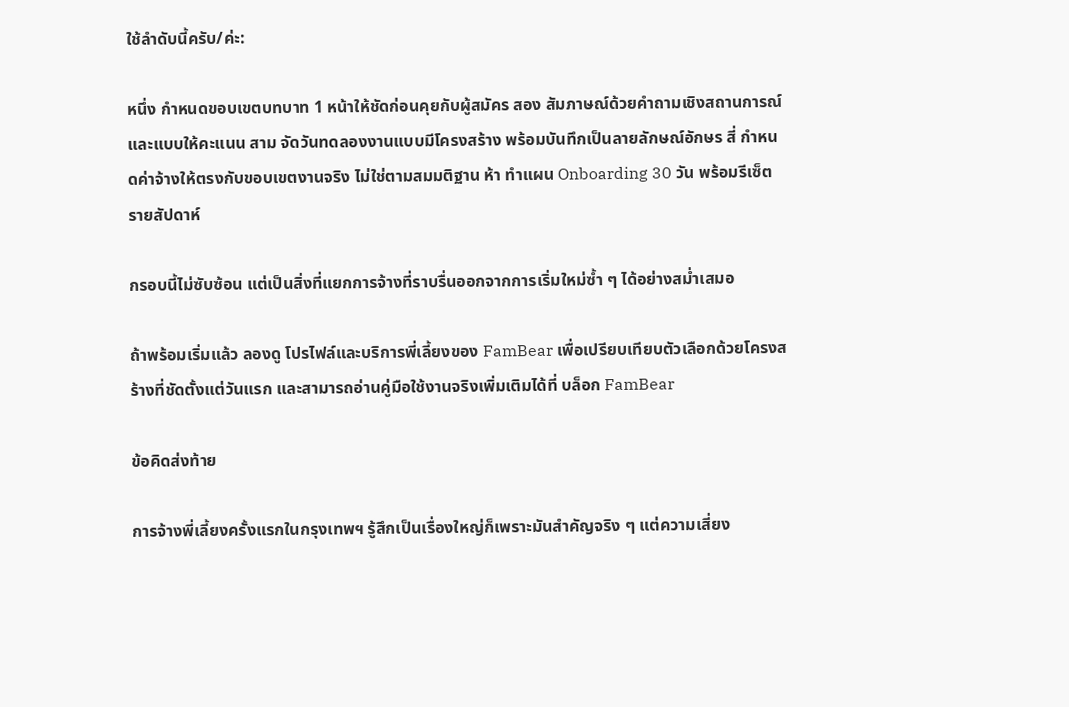ใช้ลำดับนี้ครับ/ค่ะ:

หนึ่ง กำหนดขอบเขตบทบาท 1 หน้าให้ชัดก่อนคุยกับผู้สมัคร สอง สัมภาษณ์ด้วยคำถามเชิงสถานการณ์และแบบให้คะแนน สาม จัดวันทดลองงานแบบมีโครงสร้าง พร้อมบันทึกเป็นลายลักษณ์อักษร สี่ กำหนดค่าจ้างให้ตรงกับขอบเขตงานจริง ไม่ใช่ตามสมมติฐาน ห้า ทำแผน Onboarding 30 วัน พร้อมรีเซ็ตรายสัปดาห์

กรอบนี้ไม่ซับซ้อน แต่เป็นสิ่งที่แยกการจ้างที่ราบรื่นออกจากการเริ่มใหม่ซ้ำ ๆ ได้อย่างสม่ำเสมอ

ถ้าพร้อมเริ่มแล้ว ลองดู โปรไฟล์และบริการพี่เลี้ยงของ FamBear เพื่อเปรียบเทียบตัวเลือกด้วยโครงสร้างที่ชัดตั้งแต่วันแรก และสามารถอ่านคู่มือใช้งานจริงเพิ่มเติมได้ที่ บล็อก FamBear

ข้อคิดส่งท้าย

การจ้างพี่เลี้ยงครั้งแรกในกรุงเทพฯ รู้สึกเป็นเรื่องใหญ่ก็เพราะมันสำคัญจริง ๆ แต่ความเสี่ยง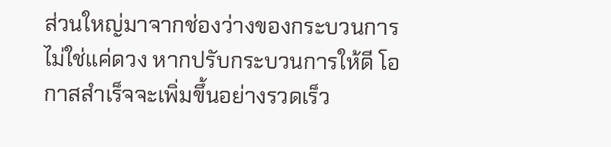ส่วนใหญ่มาจากช่องว่างของกระบวนการ ไม่ใช่แค่ดวง หากปรับกระบวนการให้ดี โอกาสสำเร็จจะเพิ่มขึ้นอย่างรวดเร็ว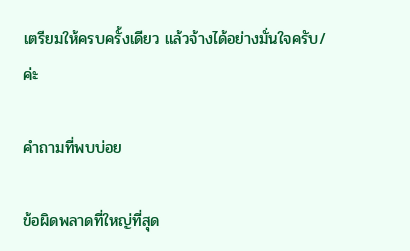เตรียมให้ครบครั้งเดียว แล้วจ้างได้อย่างมั่นใจครับ/ค่ะ

คำถามที่พบบ่อย

ข้อผิดพลาดที่ใหญ่ที่สุด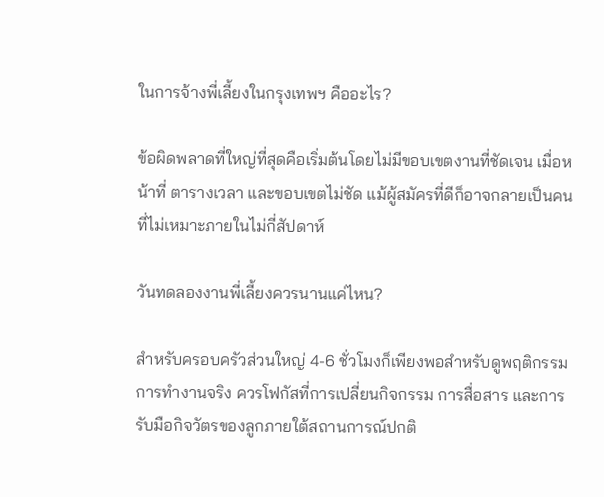ในการจ้างพี่เลี้ยงในกรุงเทพฯ คืออะไร?

ข้อผิดพลาดที่ใหญ่ที่สุดคือเริ่มต้นโดยไม่มีขอบเขตงานที่ชัดเจน เมื่อหน้าที่ ตารางเวลา และขอบเขตไม่ชัด แม้ผู้สมัครที่ดีก็อาจกลายเป็นคนที่ไม่เหมาะภายในไม่กี่สัปดาห์

วันทดลองงานพี่เลี้ยงควรนานแค่ไหน?

สำหรับครอบครัวส่วนใหญ่ 4-6 ชั่วโมงก็เพียงพอสำหรับดูพฤติกรรมการทำงานจริง ควรโฟกัสที่การเปลี่ยนกิจกรรม การสื่อสาร และการรับมือกิจวัตรของลูกภายใต้สถานการณ์ปกติ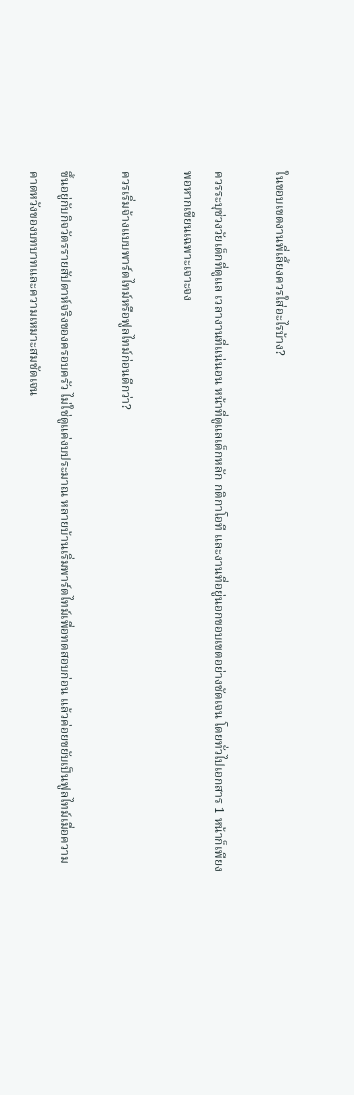ในขอบเขตงานพี่เลี้ยงควรใส่อะไรบ้าง?

ควรระบุช่วงวัยเด็กที่ดูแล เวลางานที่แน่นอน หน้าที่ดูแลเด็กหลัก กติกาโอที และงานที่อยู่นอกขอบเขตอย่างชัดเจน โดยทั่วไปเอกสาร 1 หน้าก็เพียงพอหากเขียนเฉพาะเจาะจง

ควรเริ่มจ้างแบบพาร์ตไทม์หรือฟูลไทม์ก่อนดีกว่า?

ขึ้นอยู่กับกิจวัตรรายสัปดาห์จริงของครอบครัว ไม่ใช่ดูแค่งบประมาณ หลายบ้านเริ่มพาร์ตไทม์เพื่อทดสอบก่อน แล้วค่อยขยับเป็นฟูลไทม์เมื่อความคาดหวังของบทบาทและความเหมาะสมชัดเจน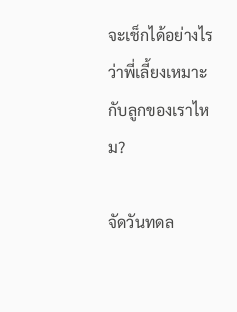จะเช็กได้อย่างไรว่าพี่เลี้ยงเหมาะกับลูกของเราไหม?

จัดวันทดล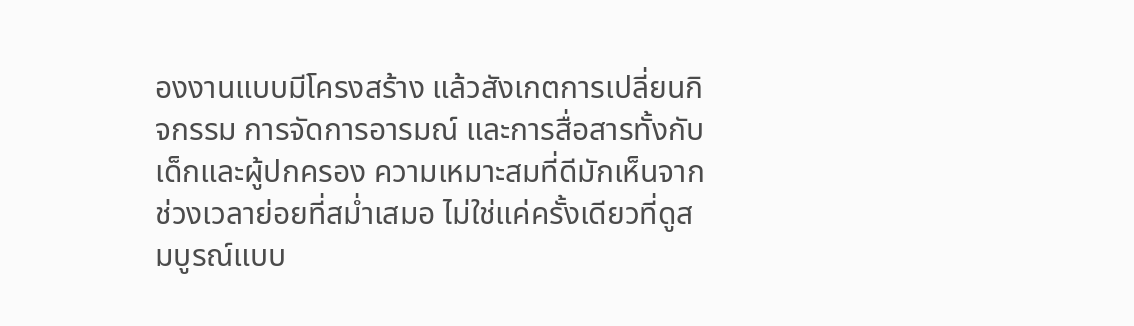องงานแบบมีโครงสร้าง แล้วสังเกตการเปลี่ยนกิจกรรม การจัดการอารมณ์ และการสื่อสารทั้งกับเด็กและผู้ปกครอง ความเหมาะสมที่ดีมักเห็นจากช่วงเวลาย่อยที่สม่ำเสมอ ไม่ใช่แค่ครั้งเดียวที่ดูสมบูรณ์แบบ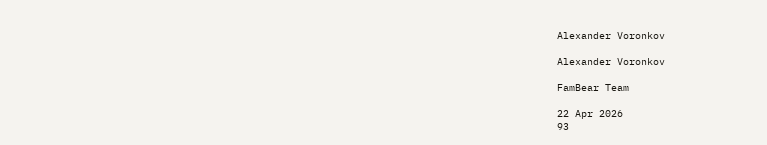Alexander Voronkov

Alexander Voronkov

FamBear Team

22 Apr 2026
93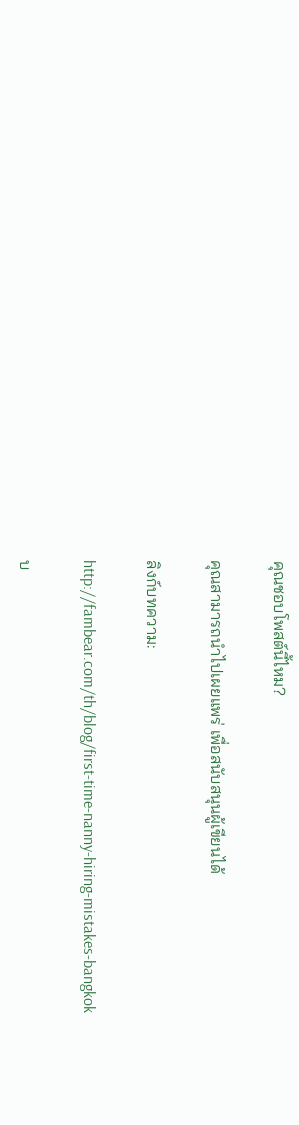คุณชอบโพสต์นี้ไหม?

คุณสามารถนำไปเผยแพร่ เพื่อสนับสนุนผู้เขียนได้

ลิงก์บทความ:

http://fambear.com/th/blog/first-time-nanny-hiring-mistakes-bangkok

บ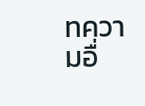ทความอื่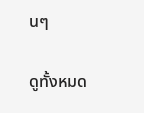นๆ

ดูทั้งหมด